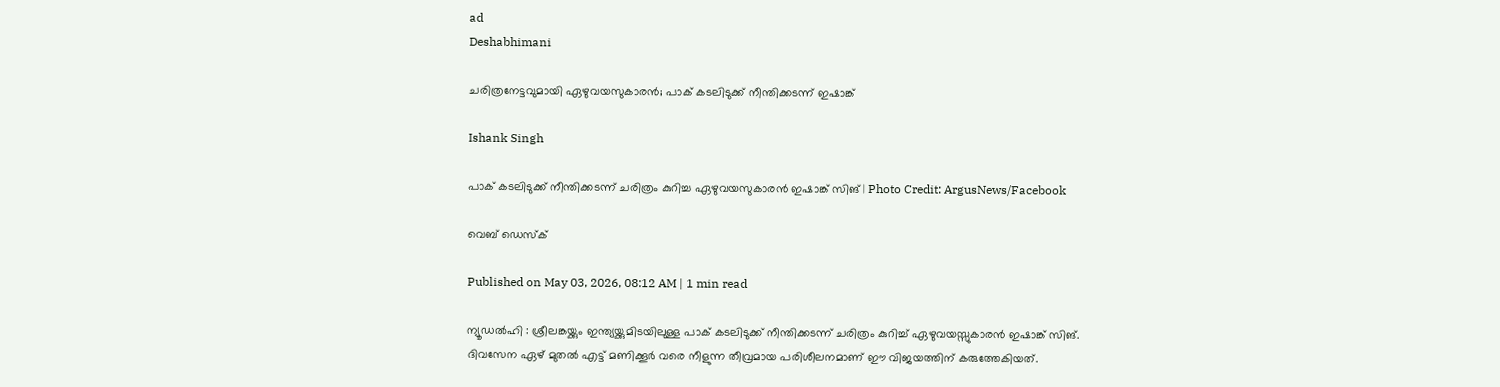ad
Deshabhimani

ചരിത്രനേട്ടവുമായി ഏഴുവയസുകാരൻ; പാക് കടലിടുക്ക് നീന്തിക്കടന്ന് ഇഷാങ്ക്

Ishank Singh

പാക് കടലിടുക്ക് നീന്തിക്കടന്ന് ചരിത്രം കുറിച്ച ഏഴുവയസുകാരൻ ഇഷാങ്ക് സിങ് | Photo Credit: ArgusNews/Facebook

വെബ് ഡെസ്ക്

Published on May 03, 2026, 08:12 AM | 1 min read

ന്യൂഡൽഹി : ശ്രീലങ്കയ്ക്കും ഇന്ത്യയ്ക്കുമിടയിലുള്ള പാക് കടലിടുക്ക് നീന്തിക്കടന്ന് ചരിത്രം കുറിച്ച് ഏഴുവയസ്സുകാരൻ ഇഷാങ്ക് സിങ്. ദിവസേന ഏഴ് മുതൽ എട്ട് മണിക്കൂർ വരെ നീളുന്ന തീവ്രമായ പരിശീലനമാണ് ഈ വിജയത്തിന് കരുത്തേകിയത്.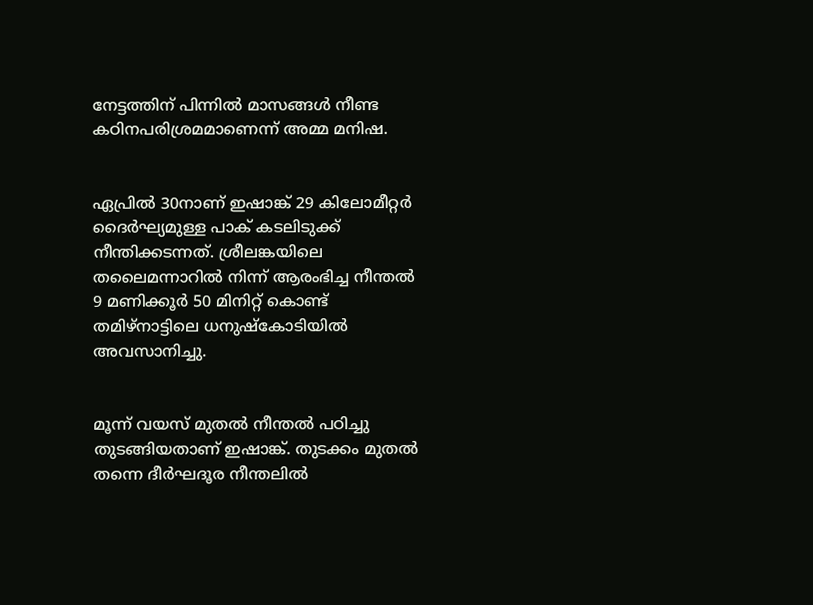നേട്ടത്തിന് പിന്നിൽ മാസങ്ങൾ നീണ്ട കഠിനപരിശ്രമമാണെന്ന് അമ്മ മനിഷ.


ഏപ്രിൽ 30നാണ് ഇഷാങ്ക് 29 കിലോമീറ്റർ ദൈർഘ്യമുള്ള പാക് കടലിടുക്ക് നീന്തിക്കടന്നത്. ശ്രീലങ്കയിലെ തലൈമന്നാറിൽ നിന്ന് ആരംഭിച്ച നീന്തൽ 9 മണിക്കൂർ 50 മിനിറ്റ് കൊണ്ട് തമിഴ്‌നാട്ടിലെ ധനുഷ്കോടിയിൽ അവസാനിച്ചു.


മൂന്ന് വയസ് മുതൽ നീന്തൽ പഠിച്ചു തുടങ്ങിയതാണ് ഇഷാങ്ക്. തുടക്കം മുതൽ തന്നെ ദീർഘദൂര നീന്തലിൽ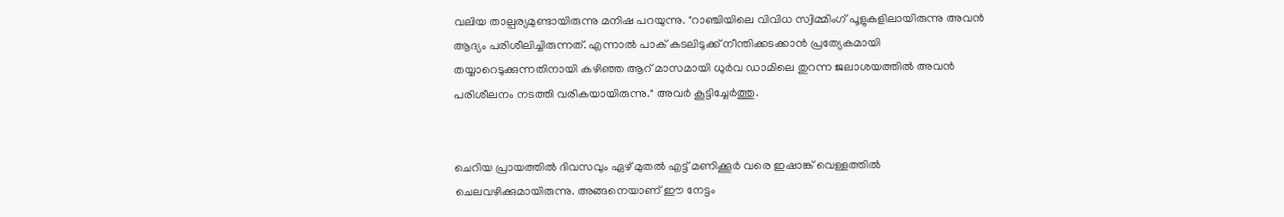വലിയ താല്പര്യമുണ്ടായിരുന്നു മനിഷ പറയുന്നു. "റാഞ്ചിയിലെ വിവിധ സ്വിമ്മിംഗ് പൂളുകളിലായിരുന്നു അവൻ ആദ്യം പരിശീലിച്ചിരുന്നത്. എന്നാൽ പാക് കടലിടുക്ക് നീന്തിക്കടക്കാൻ പ്രത്യേകമായി തയ്യാറെടുക്കുന്നതിനായി കഴിഞ്ഞ ആറ് മാസമായി ധുർവ ഡാമിലെ തുറന്ന ജലാശയത്തിൽ അവൻ പരിശീലനം നടത്തി വരികയായിരുന്നു." അവർ കൂട്ടിച്ചേർത്തു.


ചെറിയ പ്രായത്തിൽ ദിവസവും ഏഴ് മുതൽ എട്ട് മണിക്കൂർ വരെ ഇഷാങ്ക് വെള്ളത്തിൽ ചെലവഴിക്കുമായിരുന്നു. അങ്ങനെയാണ് ഈ നേട്ടം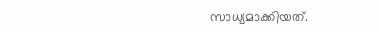സാധ്യമാക്കിയത്.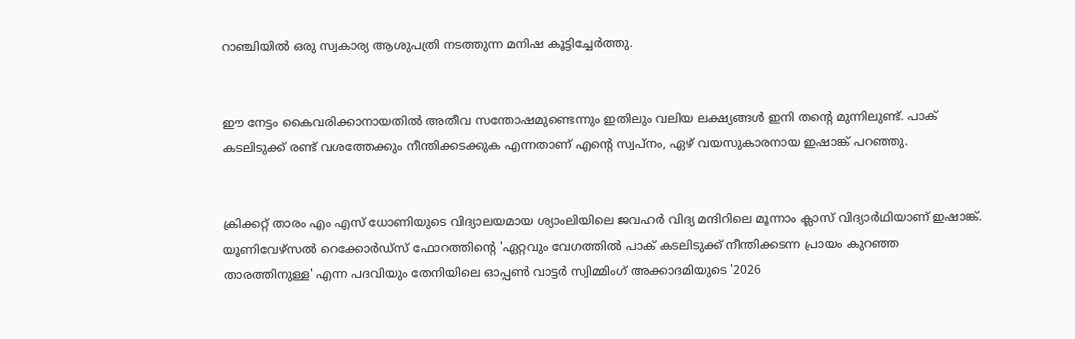റാഞ്ചിയിൽ ഒരു സ്വകാര്യ ആശുപത്രി നടത്തുന്ന മനിഷ കൂട്ടിച്ചേർത്തു.


ഈ നേട്ടം കൈവരിക്കാനായതിൽ അതീവ സന്തോഷമുണ്ടെന്നും ഇതിലും വലിയ ലക്ഷ്യങ്ങൾ ഇനി തന്റെ മുന്നിലുണ്ട്. പാക് കടലിടുക്ക് രണ്ട് വശത്തേക്കും നീന്തിക്കടക്കുക എന്നതാണ് എന്റെ സ്വപ്നം, ഏഴ് വയസുകാരനായ ഇഷാങ്ക് പറഞ്ഞു.


ക്രിക്കറ്റ് താരം എം എസ് ധോണിയുടെ വിദ്യാലയമായ ശ്യാംലിയിലെ ജവഹർ വിദ്യ മന്ദിറിലെ മൂന്നാം ക്ലാസ് വിദ്യാർഥിയാണ് ഇഷാങ്ക്. യൂണിവേഴ്സൽ റെക്കോർഡ്സ് ഫോറത്തിന്റെ 'ഏറ്റവും വേഗത്തിൽ പാക് കടലിടുക്ക് നീന്തിക്കടന്ന പ്രായം കുറഞ്ഞ താരത്തിനുള്ള' എന്ന പദവിയും തേനിയിലെ ഓപ്പൺ വാട്ടർ സ്വിമ്മിംഗ് അക്കാദമിയുടെ '2026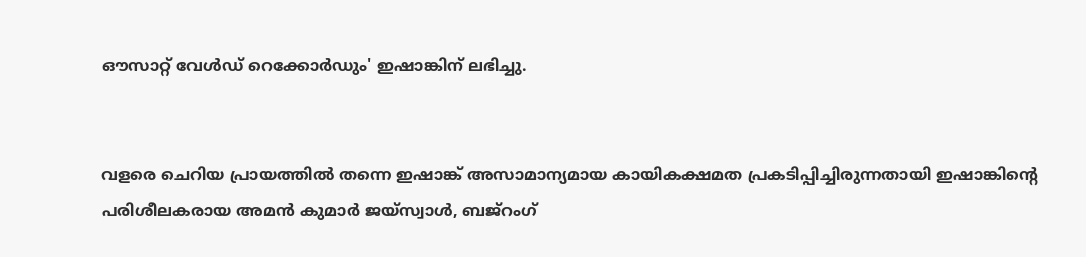ഔസാറ്റ് വേൾഡ് റെക്കോർഡും' ഇഷാങ്കിന് ലഭിച്ചു.


വളരെ ചെറിയ പ്രായത്തിൽ തന്നെ ഇഷാങ്ക് അസാമാന്യമായ കായികക്ഷമത പ്രകടിപ്പിച്ചിരുന്നതായി ഇഷാങ്കിന്റെ പരിശീലകരായ അമൻ കുമാർ ജയ്‌സ്വാൾ, ബജ്‌റംഗ്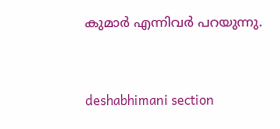കുമാർ എന്നിവർ പറയുന്നു.



deshabhimani section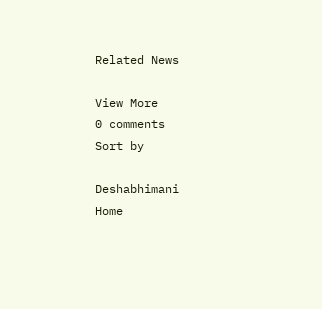Related News

View More
0 comments
Sort by

Deshabhimani
Home